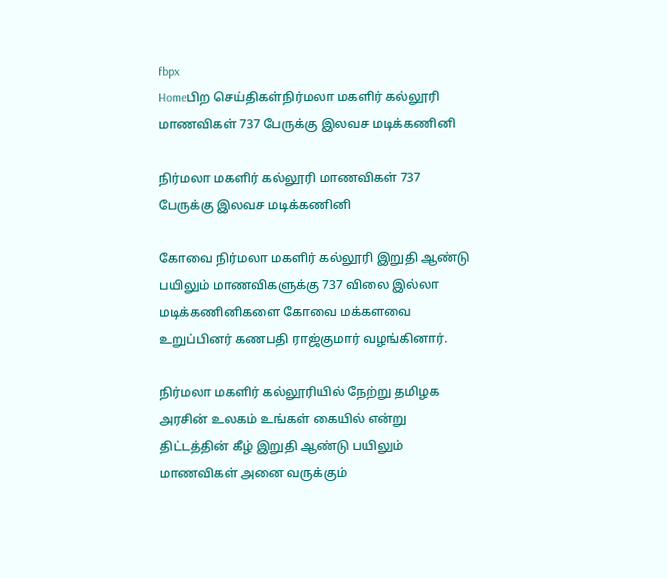fbpx
Homeபிற செய்திகள்நிர்மலா மகளிர் கல்லூரி மாணவிகள் 737 பேருக்கு இலவச மடிக்கணினி

நிர்மலா மகளிர் கல்லூரி மாணவிகள் 737 பேருக்கு இலவச மடிக்கணினி

கோவை நிர்மலா மகளிர் கல்லூரி இறுதி ஆண்டு பயிலும் மாணவிகளுக்கு 737 விலை இல்லா மடிக்கணினிகளை கோவை மக்களவை உறுப்பினர் கணபதி ராஜ்குமார் வழங்கினார்.

நிர்மலா மகளிர் கல்லூரியில் நேற்று தமிழக அரசின் உலகம் உங்கள் கையில் என்று திட்டத்தின் கீழ் இறுதி ஆண்டு பயிலும் மாணவிகள் அனை வருக்கும்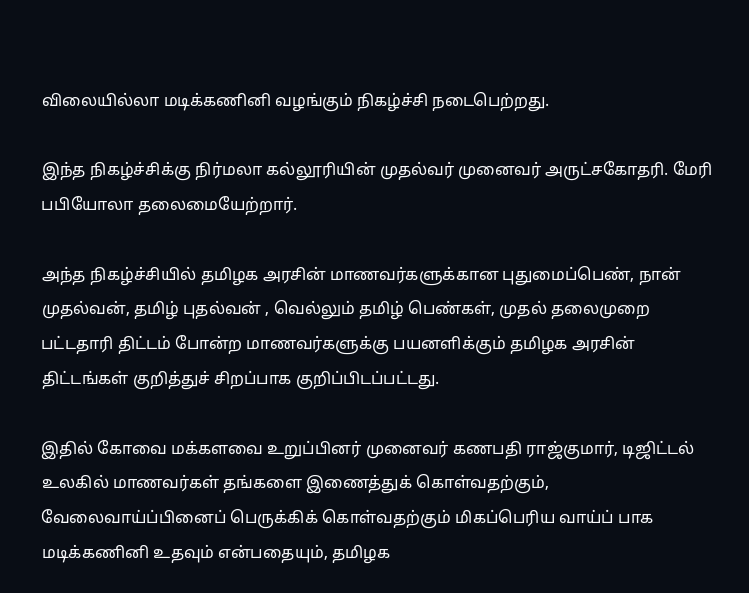விலையில்லா மடிக்கணினி வழங்கும் நிகழ்ச்சி நடைபெற்றது.

இந்த நிகழ்ச்சிக்கு‌ நிர்மலா கல்லூரியின் முதல்வர் முனைவர் அருட்சகோதரி. மேரி பபியோலா‌ தலைமையேற்றார்.

அந்த நிகழ்ச்சியில் தமிழக அரசின் மாணவர்களுக்கான புதுமைப்பெண், நான் முதல்வன், தமிழ் புதல்வன் , வெல்லும் தமிழ் பெண்கள், முதல் தலைமுறை பட்டதாரி திட்டம் போன்ற மாணவர்களுக்கு பயனளிக்கும் தமிழக அரசின் திட்டங்கள் குறித்துச் சிறப்பாக குறிப்பிடப்பட்டது.

இதில் கோவை மக்களவை உறுப்பினர் முனைவர் கணபதி ராஜ்குமார், டிஜிட்டல் உலகில் மாணவர்கள் தங்களை இணைத்துக் கொள்வதற்கும், வேலைவாய்ப்பினைப் பெருக்கிக் கொள்வதற்கும் மிகப்பெரிய வாய்ப் பாக மடிக்கணினி உதவும் என்பதையும், தமிழக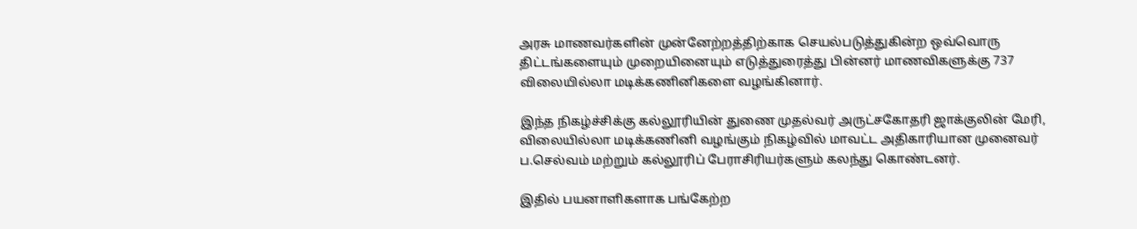அரசு மாணவர்களின் முன்னேற்றத்திற்காக செயல்படுத்துகின்ற ஒவ்வொரு திட்டங்களையும் முறையினையும் எடுத்துரைத்து பின்னர் மாணவிகளுக்கு 737 விலையில்லா மடிக்கணினிகளை வழங்கினார்.

இந்த நிகழ்ச்சிக்கு கல்லூரியின் துணை முதல்வர் அருட்சகோதரி ஜாக்குலின் மேரி, விலையில்லா மடிக்கணினி வழங்கும் நிகழ்வில் மாவட்ட அதிகாரியான முனைவர் ப.செல்வம் மற்றும் கல்லூரிப் பேராசிரியர்களும் கலந்து கொண்டனர்.

இதில் பயனாளிகளாக பங்கேற்ற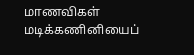மாணவிகள் மடிக்கணினியைப்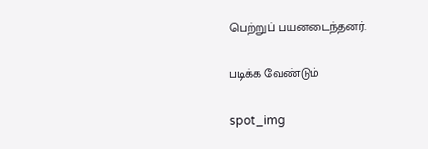பெற்றுப் பயனடைந்தனர்.

படிக்க வேண்டும்

spot_img